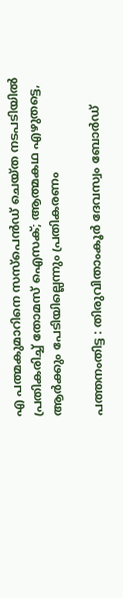എ പത്മകുമാറിനെ സസ്‌പെന്‍ഡ് ചെയ്ത നടപടിയില്‍ പ്രതികരിച്ച് തോമസ് ഐസക്; ആത്മകഥ എഴുതട്ടെ, ആര്‍ക്കും പേടിയില്ലെന്നും പ്രതികരണം

പത്തനംതിട്ട : തിരുവിതാംകൂര്‍ ദേവസ്വം ബോര്‍ഡ്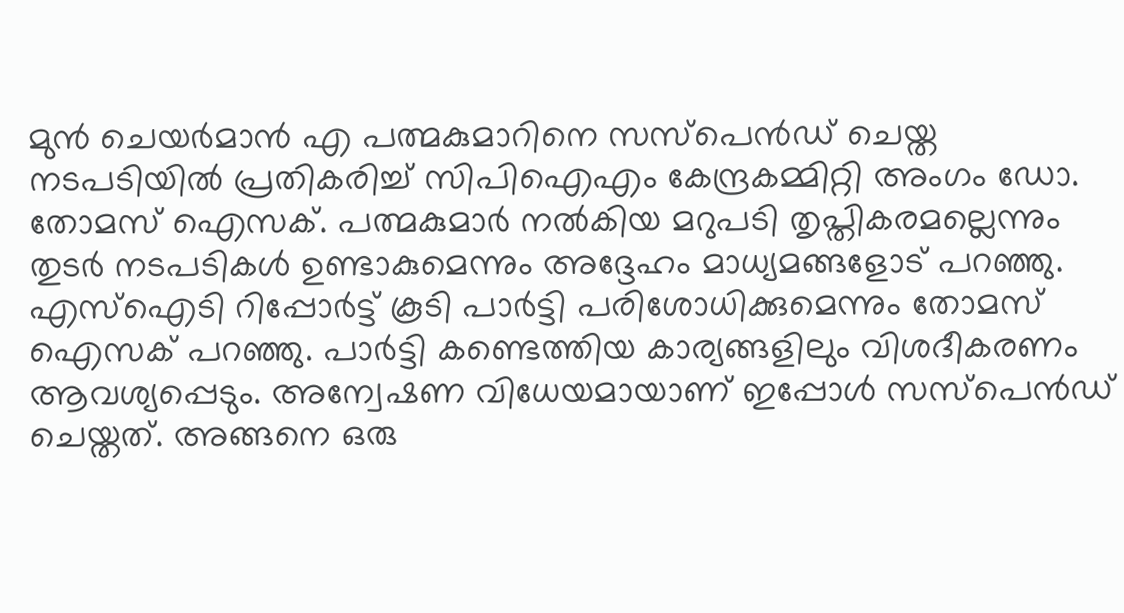മുന്‍ ചെയര്‍മാന്‍ എ പത്മകുമാറിനെ സസ്‌പെന്‍ഡ് ചെയ്ത നടപടിയില്‍ പ്രതികരിച്ച് സിപിഐഎം കേന്ദ്രകമ്മിറ്റി അംഗം ഡോ. തോമസ് ഐസക്. പത്മകുമാര്‍ നല്‍കിയ മറുപടി തൃപ്തികരമല്ലെന്നും തുടര്‍ നടപടികള്‍ ഉണ്ടാകുമെന്നും അദ്ദേഹം മാധ്യമങ്ങളോട് പറഞ്ഞു. എസ്‌ഐടി റിപ്പോര്‍ട്ട് കൂടി പാര്‍ട്ടി പരിശോധിക്കുമെന്നും തോമസ് ഐസക് പറഞ്ഞു. പാര്‍ട്ടി കണ്ടെത്തിയ കാര്യങ്ങളിലും വിശദീകരണം ആവശ്യപ്പെടും. അന്വേഷണ വിധേയമായാണ് ഇപ്പോള്‍ സസ്‌പെന്‍ഡ് ചെയ്തത്. അങ്ങനെ ഒരു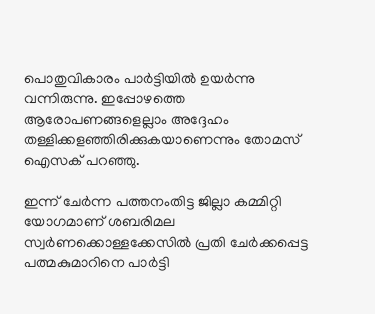പൊതുവികാരം പാര്‍ട്ടിയില്‍ ഉയര്‍ന്നു വന്നിരുന്നു. ഇപ്പോഴത്തെ ആരോപണങ്ങളെല്ലാം അദ്ദേഹം തള്ളിക്കളഞ്ഞിരിക്കുകയാണെന്നും തോമസ് ഐസക് പറഞ്ഞു.

ഇന്ന് ചേർന്ന പത്തനംതിട്ട ജില്ലാ കമ്മിറ്റി യോഗമാണ് ശബരിമല സ്വര്‍ണക്കൊള്ളക്കേസില്‍ പ്രതി ചേര്‍ക്കപ്പെട്ട പത്മകുമാറിനെ പാർട്ടി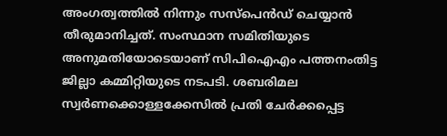അംഗത്വത്തിൽ നിന്നും സസ്പെൻഡ് ചെയ്യാൻ തീരുമാനിച്ചത്. സംസ്ഥാന സമിതിയുടെ അനുമതിയോടെയാണ് സിപിഐഎം പത്തനംതിട്ട ജില്ലാ കമ്മിറ്റിയുടെ നടപടി. ശബരിമല സ്വര്‍ണക്കൊള്ളക്കേസില്‍ പ്രതി ചേര്‍ക്കപ്പെട്ട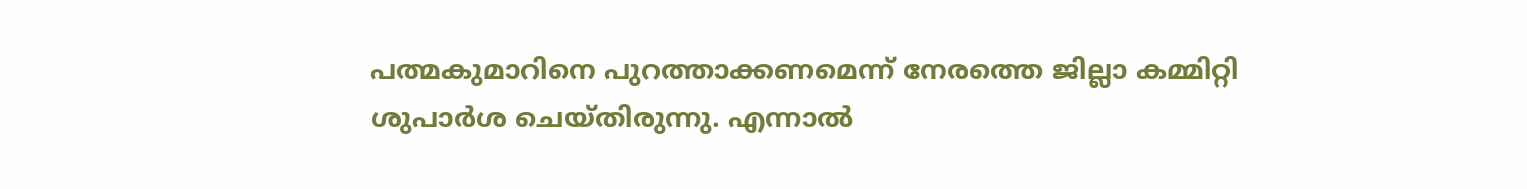പത്മകുമാറിനെ പുറത്താക്കണമെന്ന് നേരത്തെ ജില്ലാ കമ്മിറ്റി ശുപാർശ ചെയ്തിരുന്നു. എന്നാൽ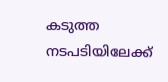കടുത്ത നടപടിയിലേക്ക്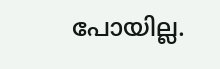പോയില്ല.